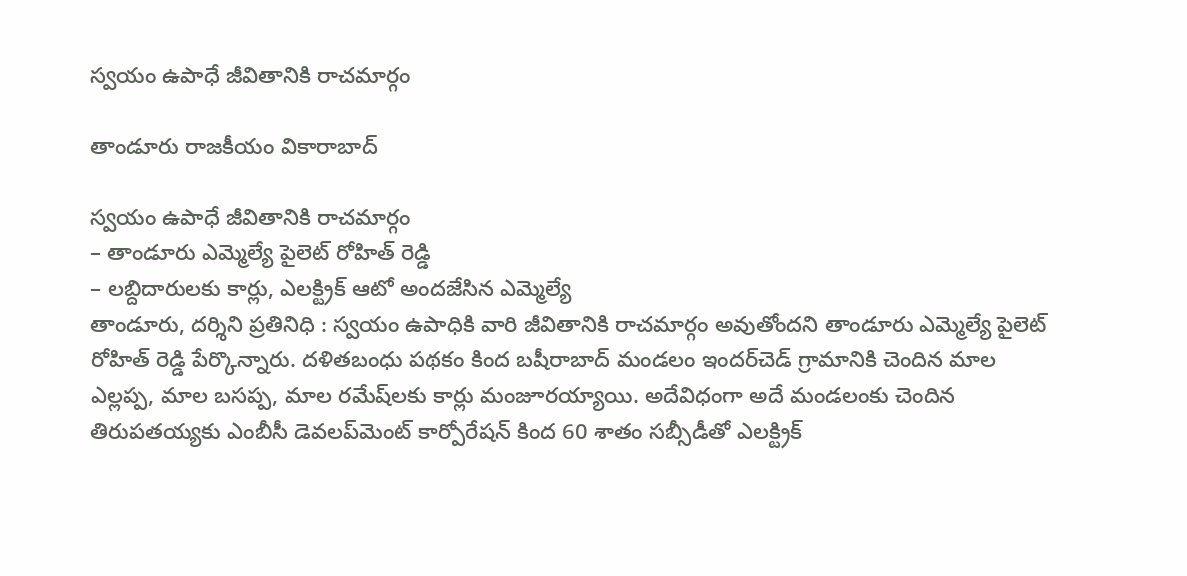స్వ‌యం ఉపాధే జీవితానికి రాచ‌మార్గం

తాండూరు రాజకీయం వికారాబాద్

స్వ‌యం ఉపాధే జీవితానికి రాచ‌మార్గం
– తాండూరు ఎమ్మెల్యే పైలెట్ రోహిత్ రెడ్డి
– ల‌బ్దిదారుల‌కు కార్లు, ఎల‌క్ట్రిక్ ఆటో అంద‌జేసిన ఎమ్మెల్యే
తాండూరు, ద‌ర్శిని ప్ర‌తినిధి : స్వ‌యం ఉపాధికి వారి జీవితానికి రాచ‌మార్గం అవుతోంద‌ని తాండూరు ఎమ్మెల్యే పైలెట్ రోహిత్ రెడ్డి పేర్కొన్నారు. ద‌ళిత‌బంధు ప‌థ‌కం కింద బషీరాబాద్ మండలం ఇందర్‌చెడ్ గ్రామానికి చెందిన మాల ఎల్లప్ప, మాల బసప్ప, మాల రమేష్‌ల‌కు కార్లు మంజూర‌య్యాయి. అదేవిధంగా అదే మండ‌లంకు చెందిన తిరుప‌త‌య్య‌కు ఎంబీసీ డెవ‌ల‌ప్‌మెంట్ కార్పోరేష‌న్ కింద 60 శాతం స‌బ్సీడీతో ఎల‌క్ట్రిక్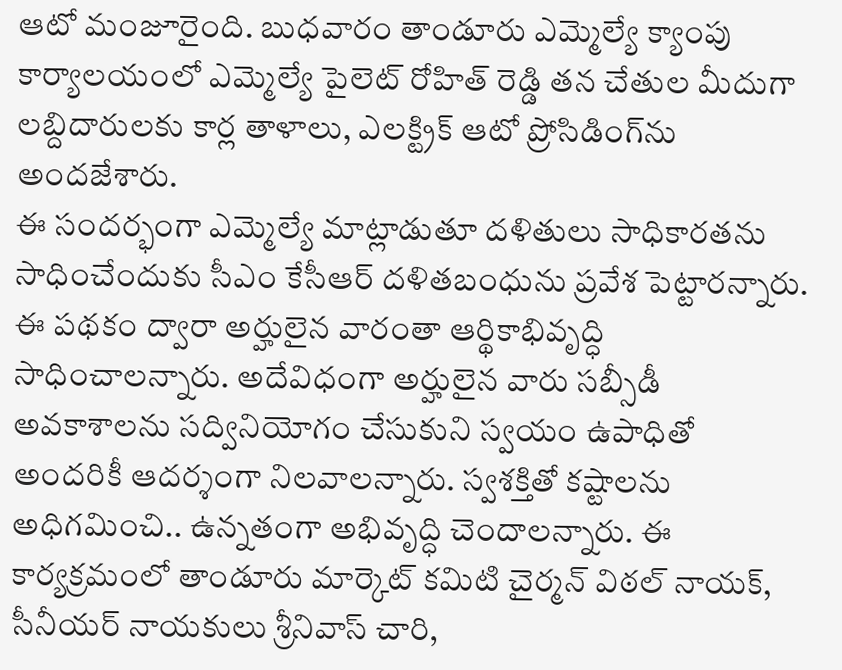ఆటో మంజూరైంది. బుధ‌వారం తాండూరు ఎమ్మెల్యే క్యాంపు కార్యాల‌యంలో ఎమ్మెల్యే పైలెట్ రోహిత్ రెడ్డి త‌న చేతుల మీదుగా ల‌బ్దిదారుల‌కు కార్ల తాళాలు, ఎల‌క్ట్రిక్ ఆటో ప్రోసిడింగ్‌ను అంద‌జేశారు.
ఈ సంద‌ర్భంగా ఎమ్మెల్యే మాట్లాడుతూ ద‌ళితులు సాధికార‌త‌ను సాధించేందుకు సీఎం కేసీఆర్ ద‌ళితబంధును ప్ర‌వేశ పెట్టార‌న్నారు. ఈ ప‌థ‌కం ద్వారా అర్హులైన వారంతా ఆర్థికాభివృద్ధి సాధించాల‌న్నారు. అదేవిధంగా అర్హులైన వారు స‌బ్సీడీ అవ‌కాశాలను స‌ద్వినియోగం చేసుకుని స్వయం ఉపాధితో అందరికీ ఆదర్శంగా నిలవాలన్నారు. స్వశక్తితో కష్టాలను అధిగమించి.. ఉన్న‌తంగా అభివృద్ధి చెందాల‌న్నారు. ఈ కార్య‌క్ర‌మంలో తాండూరు మార్కెట్ క‌మిటి చైర్మ‌న్ విఠ‌ల్ నాయ‌క్, సీనీయ‌ర్ నాయ‌కులు శ్రీ‌నివాస్ చారి,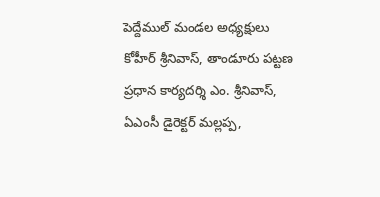పెద్దేముల్ మండల అధ్య‌క్షులు కోహీర్ శ్రీ‌నివాస్, తాండూరు ప‌ట్ట‌ణ ప్ర‌ధాన కార్య‌ద‌ర్శి ఎం. శ్రీ‌నివాస్, ఏఎంసీ డైరెక్ట‌ర్ మ‌ల్ల‌ప్ప,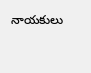నాయ‌కులు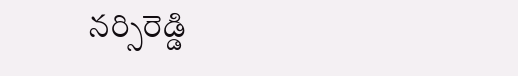న‌ర్సిరెడ్డి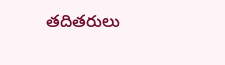త‌దిత‌రులు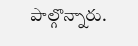పాల్గొన్నారు.